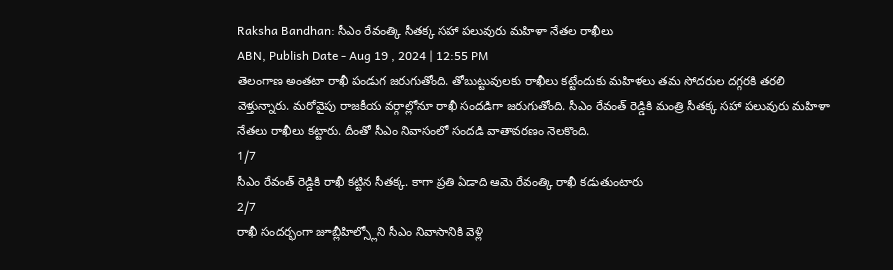Raksha Bandhan: సీఎం రేవంత్కి సీతక్క సహా పలువురు మహిళా నేతల రాఖీలు
ABN, Publish Date - Aug 19 , 2024 | 12:55 PM
తెలంగాణ అంతటా రాఖీ పండుగ జరుగుతోంది. తోబుట్టువులకు రాఖీలు కట్టేందుకు మహిళలు తమ సోదరుల దగ్గరకి తరలి వెళ్తున్నారు. మరోవైపు రాజకీయ వర్గాల్లోనూ రాఖీ సందడిగా జరుగుతోంది. సీఎం రేవంత్ రెడ్డికి మంత్రి సీతక్క సహా పలువురు మహిళా నేతలు రాఖీలు కట్టారు. దీంతో సీఎం నివాసంలో సందడి వాతావరణం నెలకొంది.
1/7
సీఎం రేవంత్ రెడ్డికి రాఖీ కట్టిన సీతక్క. కాగా ప్రతి ఏడాది ఆమె రేవంత్కి రాఖీ కడుతుంటారు
2/7
రాఖీ సందర్భంగా జూబ్లీహిల్స్లోని సీఎం నివాసానికి వెళ్లి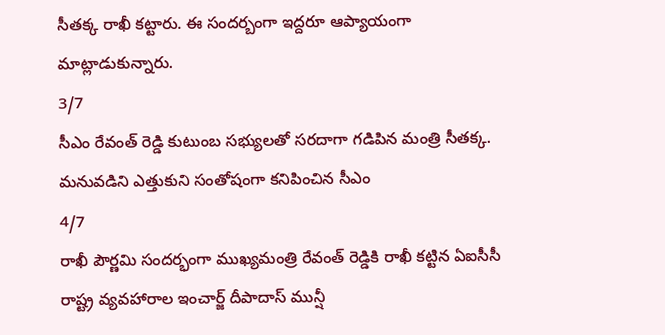సీతక్క రాఖీ కట్టారు. ఈ సందర్బంగా ఇద్దరూ ఆప్యాయంగా మాట్లాడుకున్నారు.
3/7
సీఎం రేవంత్ రెడ్డి కుటుంబ సభ్యులతో సరదాగా గడిపిన మంత్రి సీతక్క. మనువడిని ఎత్తుకుని సంతోషంగా కనిపించిన సీఎం
4/7
రాఖీ పౌర్ణమి సందర్భంగా ముఖ్యమంత్రి రేవంత్ రెడ్డికి రాఖీ కట్టిన ఏఐసీసీ రాష్ట్ర వ్యవహారాల ఇంచార్జ్ దీపాదాస్ మున్షీ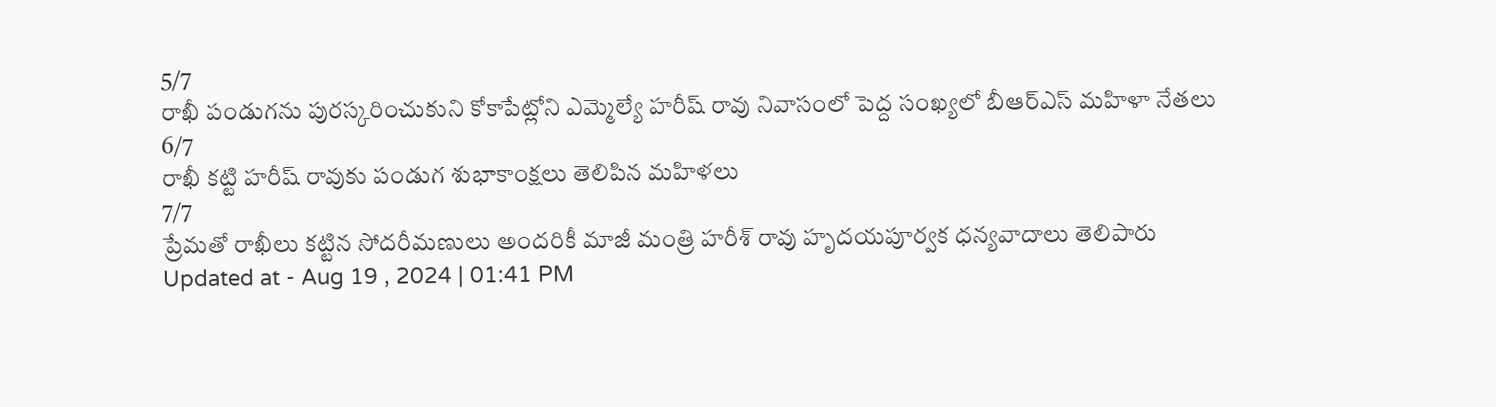5/7
రాఖీ పండుగను పురస్కరించుకుని కోకాపేట్లోని ఎమ్మెల్యే హరీష్ రావు నివాసంలో పెద్ద సంఖ్యలో బీఆర్ఎస్ మహిళా నేతలు
6/7
రాఖీ కట్టి హరీష్ రావుకు పండుగ శుభాకాంక్షలు తెలిపిన మహిళలు
7/7
ప్రేమతో రాఖీలు కట్టిన సోదరీమణులు అందరికీ మాజీ మంత్రి హరీశ్ రావు హృదయపూర్వక ధన్యవాదాలు తెలిపారు
Updated at - Aug 19 , 2024 | 01:41 PM